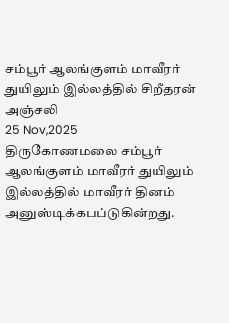சம்பூர் ஆலங்குளம் மாவீரர் துயிலும் இல்லத்தில் சிறீதரன் அஞ்சலி
25 Nov,2025
திருகோணமலை சம்பூர் ஆலங்குளம் மாவீரர் துயிலும் இல்லத்தில் மாவீரர் தினம் அனுஸ்டிக்கபப்டுகின்றது.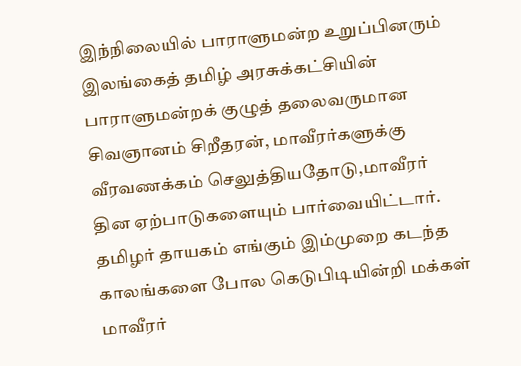இந்நிலையில் பாராளுமன்ற உறுப்பினரும் இலங்கைத் தமிழ் அரசுக்கட்சியின் பாராளுமன்றக் குழுத் தலைவருமான சிவஞானம் சிறீதரன், மாவீரர்களுக்கு வீரவணக்கம் செலுத்தியதோடு,மாவீரர் தின ஏற்பாடுகளையும் பார்வையிட்டார்.
தமிழர் தாயகம் எங்கும் இம்முறை கடந்த காலங்களை போல கெடுபிடியின்றி மக்கள் மாவீரர்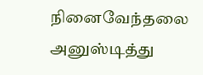நினைவேந்தலை அனுஸ்டித்து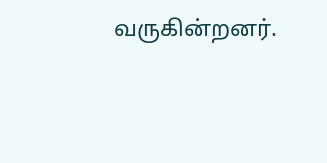வருகின்றனர்.